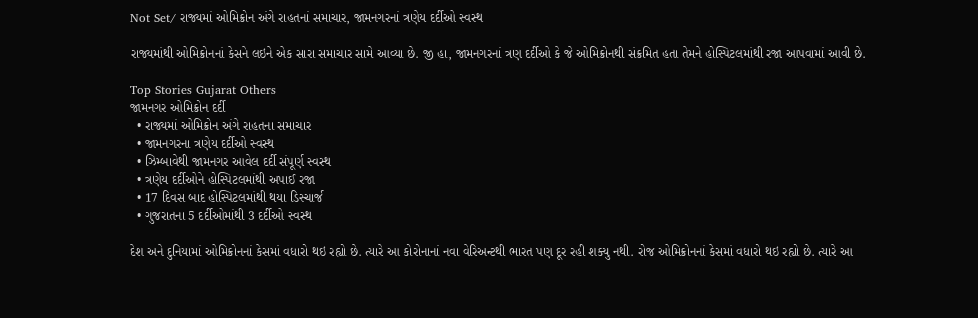Not Set/ રાજ્યમાં ઓમિક્રોન અંગે રાહતનાં સમાચાર, જામનગરનાં ત્રણેય દર્દીઓ સ્વસ્થ

રાજ્યમાંથી ઓમિક્રોનનાં કેસને લઇને એક સારા સમાચાર સામે આવ્યા છે. જી હા, જામનગરનાં ત્રણ દર્દીઓ કે જે ઓમિક્રોનથી સંક્રમિત હતા તેમને હોસ્પિટલમાંથી રજા આપવામાં આવી છે.

Top Stories Gujarat Others
જામનગર ઓમિક્રોન દર્દી
  • રાજ્યમાં ઓમિક્રોન અંગે રાહતના સમાચાર
  • જામનગરના ત્રણેય દર્દીઓ સ્વસ્થ
  • ઝિમ્બાવેથી જામનગર આવેલ દર્દી સંપૂર્ણ સ્વસ્થ
  • ત્રણેય દર્દીઓને હોસ્પિટલમાંથી અપાઈ રજા
  • 17 દિવસ બાદ હોસ્પિટલમાંથી થયા ડિસ્ચાર્જ
  • ગુજરાતના 5 દર્દીઓમાંથી 3 દર્દીઓ સ્વસ્થ

દેશ અને દુનિયામાં ઓમિક્રોનનાં કેસમાં વધારો થઇ રહ્યો છે. ત્યારે આ કોરોનાનાં નવા વેરિઅન્ટથી ભારત પણ દૂર રહી શક્યુ નથી. રોજ ઓમિક્રોનનાં કેસમાં વધારો થઇ રહ્યો છે. ત્યારે આ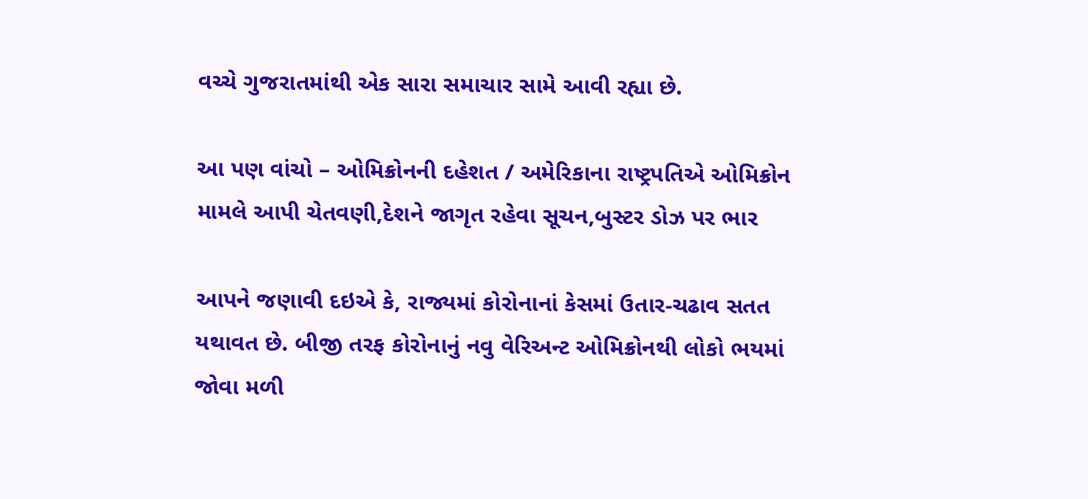વચ્ચે ગુજરાતમાંથી એક સારા સમાચાર સામે આવી રહ્યા છે.

આ પણ વાંચો – ઓમિક્રોનની દહેશત / અમેરિકાના રાષ્ટ્રપતિએ ઓમિક્રોન મામલે આપી ચેતવણી,દેશને જાગૃત રહેવા સૂચન,બુસ્ટર ડોઝ પર ભાર

આપને જણાવી દઇએ કે, રાજ્યમાં કોરોનાનાં કેસમાં ઉતાર-ચઢાવ સતત યથાવત છે. બીજી તરફ કોરોનાનું નવુ વેરિઅન્ટ ઓમિક્રોનથી લોકો ભયમાં જોવા મળી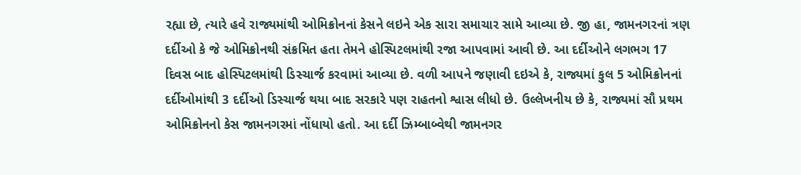રહ્યા છે, ત્યારે હવે રાજ્યમાંથી ઓમિક્રોનનાં કેસને લઇને એક સારા સમાચાર સામે આવ્યા છે. જી હા, જામનગરનાં ત્રણ દર્દીઓ કે જે ઓમિક્રોનથી સંક્રમિત હતા તેમને હોસ્પિટલમાંથી રજા આપવામાં આવી છે. આ દર્દીઓને લગભગ 17 દિવસ બાદ હોસ્પિટલમાંથી ડિસ્ચાર્જ કરવામાં આવ્યા છે. વળી આપને જણાવી દઇએ કે, રાજ્યમાં કુલ 5 ઓમિક્રોનનાં દર્દીઓમાંથી 3 દર્દીઓ ડિસ્ચાર્જ થયા બાદ સરકારે પણ રાહતનો શ્વાસ લીધો છે. ઉલ્લેખનીય છે કે, રાજ્યમાં સૌ પ્રથમ ઓમિક્રોનનો કેસ જામનગરમાં નોંધાયો હતો. આ દર્દી ઝિમ્બાબ્વેથી જામનગર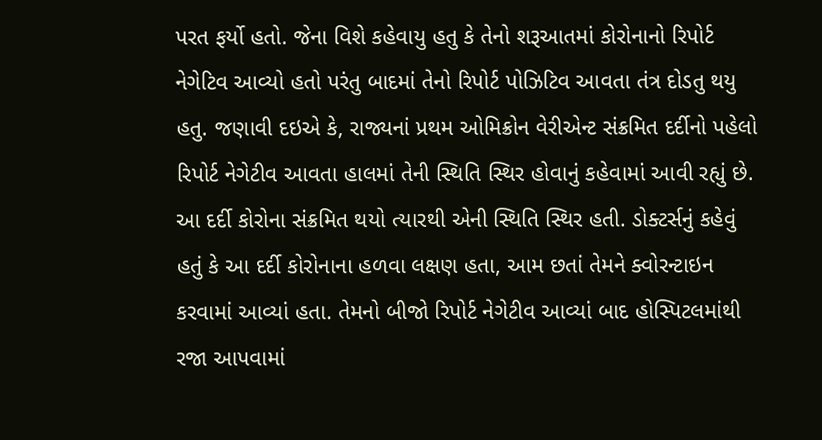પરત ફર્યો હતો. જેના વિશે કહેવાયુ હતુ કે તેનો શરૂઆતમાં કોરોનાનો રિપોર્ટ નેગેટિવ આવ્યો હતો પરંતુ બાદમાં તેનો રિપોર્ટ પોઝિટિવ આવતા તંત્ર દોડતુ થયુ હતુ. જણાવી દઇએ કે, રાજ્યનાં પ્રથમ ઓમિક્રોન વેરીએન્ટ સંક્રમિત દર્દીનો પહેલો રિપોર્ટ નેગેટીવ આવતા હાલમાં તેની સ્થિતિ સ્થિર હોવાનું કહેવામાં આવી રહ્યું છે. આ દર્દી કોરોના સંક્રમિત થયો ત્યારથી એની સ્થિતિ સ્થિર હતી. ડોક્ટર્સનું કહેવું હતું કે આ દર્દી કોરોનાના હળવા લક્ષણ હતા, આમ છતાં તેમને ક્વોરન્ટાઇન કરવામાં આવ્યાં હતા. તેમનો બીજો રિપોર્ટ નેગેટીવ આવ્યાં બાદ હોસ્પિટલમાંથી રજા આપવામાં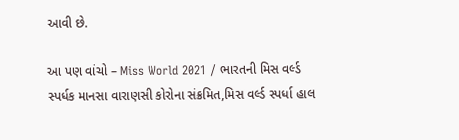આવી છે.

આ પણ વાંચો – Miss World 2021 / ભારતની મિસ વર્લ્ડ સ્પર્ધક માનસા વારાણસી કોરોના સંક્રમિત,મિસ વર્લ્ડ સ્પર્ધા હાલ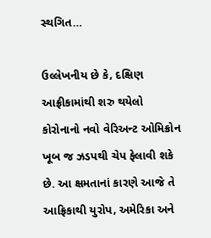સ્થગિત…

ઉલ્લેખનીય છે કે, દક્ષિણ આફ્રીકામાંથી શરુ થયેલો કોરોનાનો નવો વેરિઅન્ટ ઓમિક્રોન ખૂબ જ ઝડપથી ચેપ ફેલાવી શકે છે. આ ક્ષમતાનાં કારણે આજે તે આફ્રિકાથી યુરોપ, અમેરિકા અને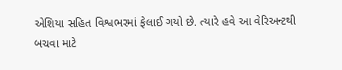એશિયા સહિત વિશ્વભરમાં ફેલાઈ ગયો છે. ત્યારે હવે આ વેરિઅન્ટથી બચવા માટે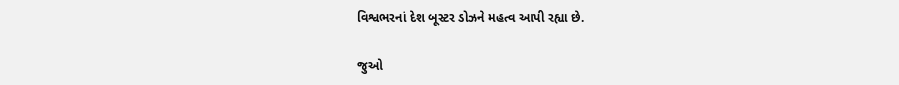વિશ્વભરનાં દેશ બૂસ્ટર ડોઝને મહત્વ આપી રહ્યા છે.

જુઓ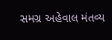સમગ્ર અહેવાલ મંતવ્ય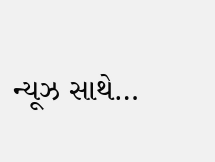ન્યૂઝ સાથે…